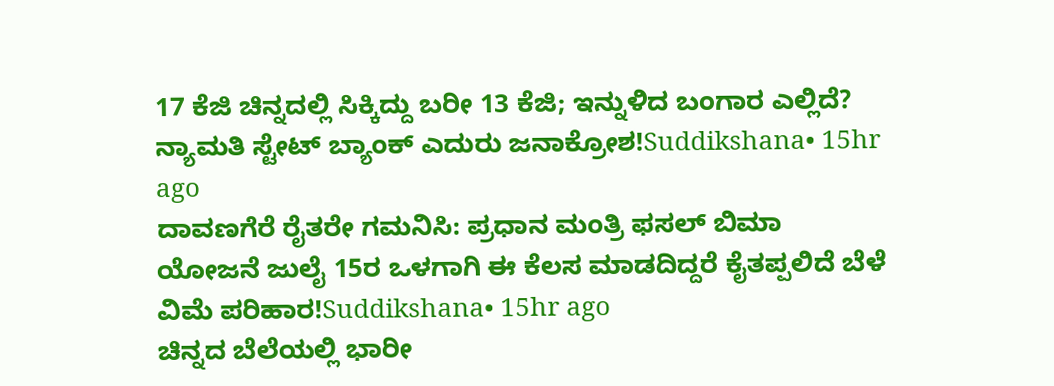17 ಕೆಜಿ ಚಿನ್ನದಲ್ಲಿ ಸಿಕ್ಕಿದ್ದು ಬರೀ 13 ಕೆಜಿ; ಇನ್ನುಳಿದ ಬಂಗಾರ ಎಲ್ಲಿದೆ? ನ್ಯಾಮತಿ ಸ್ಟೇಟ್ ಬ್ಯಾಂಕ್ ಎದುರು ಜನಾಕ್ರೋಶ!Suddikshana• 15hr ago
ದಾವಣಗೆರೆ ರೈತರೇ ಗಮನಿಸಿ: ಪ್ರಧಾನ ಮಂತ್ರಿ ಫಸಲ್ ಬಿಮಾ ಯೋಜನೆ ಜುಲೈ 15ರ ಒಳಗಾಗಿ ಈ ಕೆಲಸ ಮಾಡದಿದ್ದರೆ ಕೈತಪ್ಪಲಿದೆ ಬೆಳೆ ವಿಮೆ ಪರಿಹಾರ!Suddikshana• 15hr ago
ಚಿನ್ನದ ಬೆಲೆಯಲ್ಲಿ ಭಾರೀ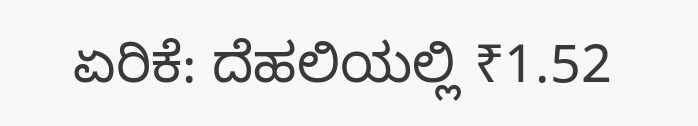ಏರಿಕೆ: ದೆಹಲಿಯಲ್ಲಿ ₹1.52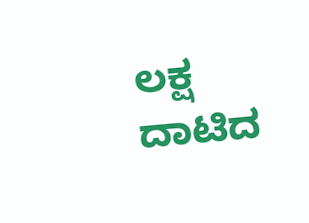ಲಕ್ಷ ದಾಟಿದ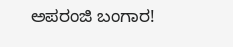ಅಪರಂಜಿ ಬಂಗಾರ!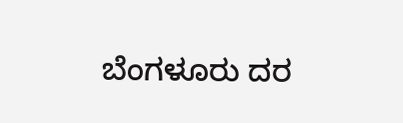ಬೆಂಗಳೂರು ದರ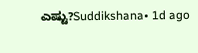ಎಷ್ಟು?Suddikshana• 1d ago